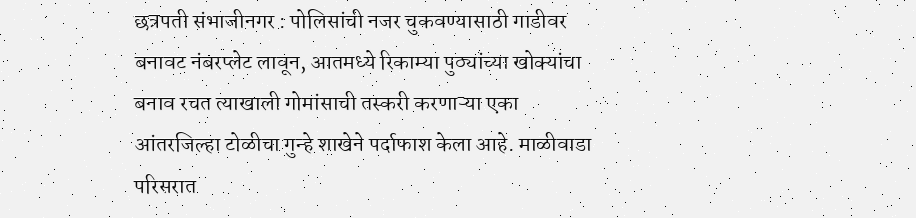छत्रपती संभाजीनगर : पोलिसांची नजर चुकवण्यासाठी गाडीवर बनावट नंबरप्लेट लावून, आतमध्ये रिकाम्या पुठ्यांच्या खोक्यांचा बनाव रचत त्याखाली गोमांसाची तस्करी करणाऱ्या एका आंतरजिल्हा टोळीचा गुन्हे शाखेने पर्दाफाश केला आहे. माळीवाडा परिसरात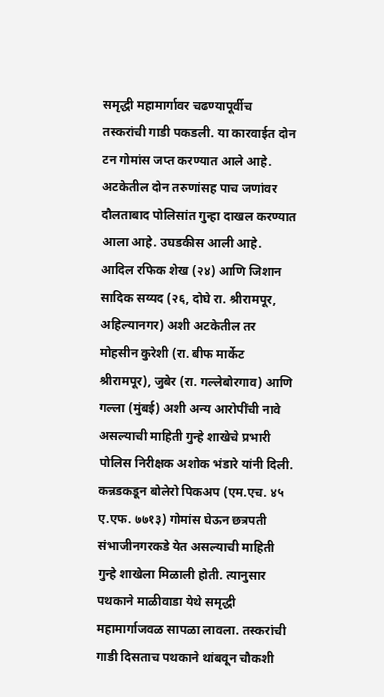समृद्धी महामार्गावर चढण्यापूर्वीच तस्करांची गाडी पकडली. या कारवाईत दोन टन गोमांस जप्त करण्यात आले आहे. अटकेतील दोन तरुणांसह पाच जणांवर दौलताबाद पोलिसांत गुन्हा दाखल करण्यात आला आहे. उघडकीस आली आहे.
आदिल रफिक शेख (२४) आणि जिशान सादिक सय्यद (२६, दोघे रा. श्रीरामपूर, अहिल्यानगर) अशी अटकेतील तर मोहसीन कुरेशी (रा. बीफ मार्केट श्रीरामपूर), जुबेर (रा. गल्लेबोरगाव) आणि गल्ला (मुंबई) अशी अन्य आरोपींची नावे असल्याची माहिती गुन्हे शाखेचे प्रभारी पोलिस निरीक्षक अशोक भंडारे यांनी दिली.
कन्नडकडून बोलेरो पिकअप (एम.एच. ४५ ए.एफ. ७७१३) गोमांस घेऊन छत्रपती संभाजीनगरकडे येत असल्याची माहिती गुन्हे शाखेला मिळाली होती. त्यानुसार पथकाने माळीवाडा येथे समृद्धी महामार्गाजवळ सापळा लावला. तस्करांची गाडी दिसताच पथकाने थांबवून चौकशी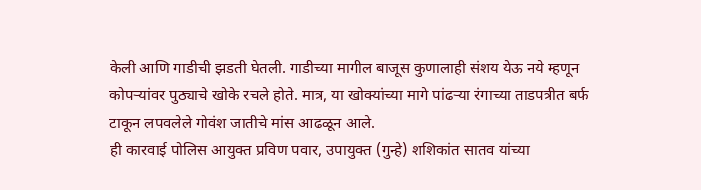केली आणि गाडीची झडती घेतली. गाडीच्या मागील बाजूस कुणालाही संशय येऊ नये म्हणून कोपऱ्यांवर पुठ्याचे खोके रचले होते. मात्र, या खोक्यांच्या मागे पांढऱ्या रंगाच्या ताडपत्रीत बर्फ टाकून लपवलेले गोवंश जातीचे मांस आढळून आले.
ही कारवाई पोलिस आयुक्त प्रविण पवार, उपायुक्त (गुन्हे) शशिकांत सातव यांच्या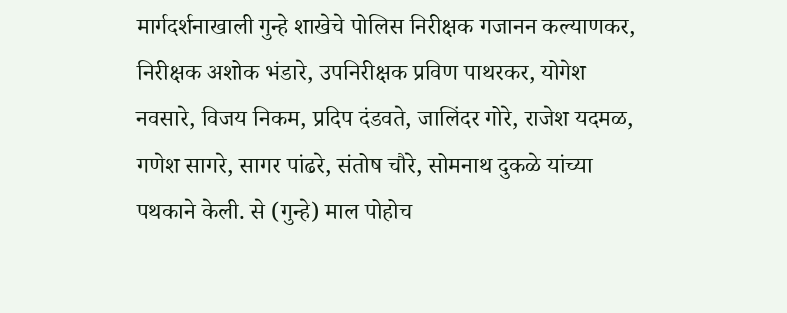मार्गदर्शनाखाली गुन्हे शाखेचे पोलिस निरीक्षक गजानन कल्याणकर, निरीक्षक अशोक भंडारे, उपनिरीक्षक प्रविण पाथरकर, योगेश नवसारे, विजय निकम, प्रदिप दंडवते, जालिंदर गोरे, राजेश यदमळ, गणेश सागरे, सागर पांढरे, संतोष चौरे, सोमनाथ दुकळे यांच्या पथकाने केली. से (गुन्हे) माल पोहोच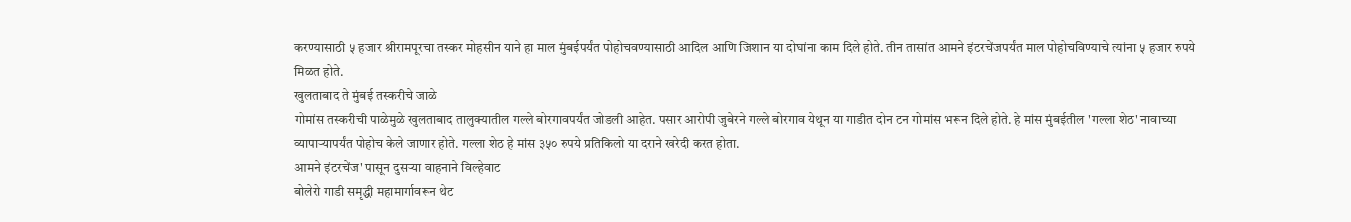करण्यासाठी ५ हजार श्रीरामपूरचा तस्कर मोहसीन याने हा माल मुंबईपर्यंत पोहोचवण्यासाठी आदिल आणि जिशान या दोघांना काम दिले होते. तीन तासांत आमने इंटरचेंजपर्यंत माल पोहोचविण्याचे त्यांना ५ हजार रुपये मिळत होते.
खुलताबाद ते मुंबई तस्करीचे जाळे
गोमांस तस्करीची पाळेमुळे खुलताबाद तालुक्यातील गल्ले बोरगावपर्यंत जोडली आहेत. पसार आरोपी जुबेरने गल्ले बोरगाव येथून या गाडीत दोन टन गोमांस भरून दिले होते. हे मांस मुंबईतील 'गल्ला शेठ' नावाच्या व्यापाऱ्यापर्यंत पोहोच केले जाणार होते. गल्ला शेठ हे मांस ३५० रुपये प्रतिकिलो या दराने खरेदी करत होता.
आमने इंटरचेंज' पासून दुसऱ्या वाहनाने विल्हेवाट
बोलेरो गाडी समृद्धी महामार्गावरून थेट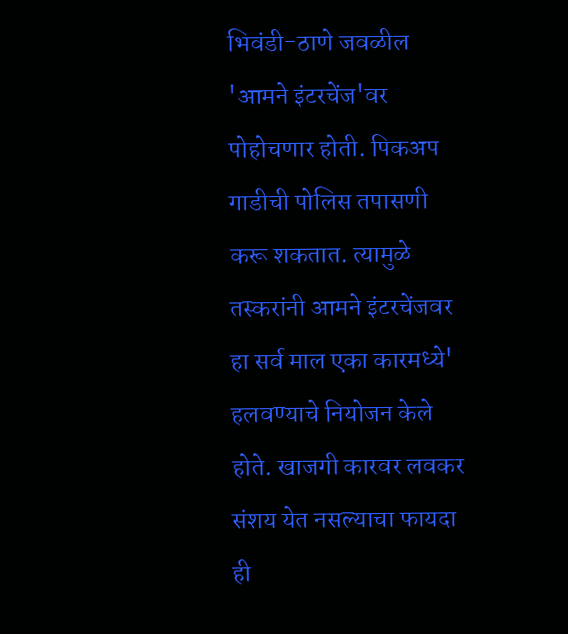भिवंडी-ठाणे जवळील 'आमने इंटरचेंज'वर पोहोचणार होती. पिकअप गाडीची पोलिस तपासणी करू शकतात. त्यामुळे तस्करांनी आमने इंटरचेंजवर हा सर्व माल एका कारमध्ये' हलवण्याचे नियोजन केले होते. खाजगी कारवर लवकर संशय येत नसल्याचा फायदा ही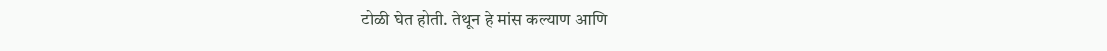टोळी घेत होती. तेथून हे मांस कल्याण आणि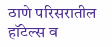ठाणे परिसरातील हॉटेल्स व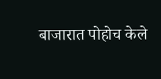बाजारात पोहोच केले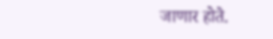जाणार होते.